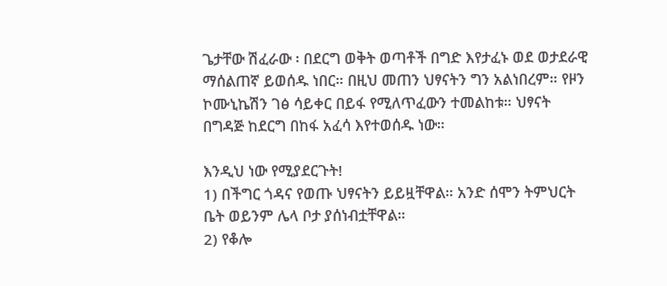ጌታቸው ሽፈራው ፡ በደርግ ወቅት ወጣቶች በግድ እየታፈኑ ወደ ወታደራዊ ማሰልጠኛ ይወሰዱ ነበር። በዚህ መጠን ህፃናትን ግን አልነበረም። የዞን ኮሙኒኬሽን ገፅ ሳይቀር በይፋ የሚለጥፈውን ተመልከቱ። ህፃናት በግዳጅ ከደርግ በከፋ አፈሳ እየተወሰዱ ነው።

እንዲህ ነው የሚያደርጉት!
1) በችግር ጎዳና የወጡ ህፃናትን ይይዟቸዋል። አንድ ሰሞን ትምህርት ቤት ወይንም ሌላ ቦታ ያሰነብቷቸዋል።
2) የቆሎ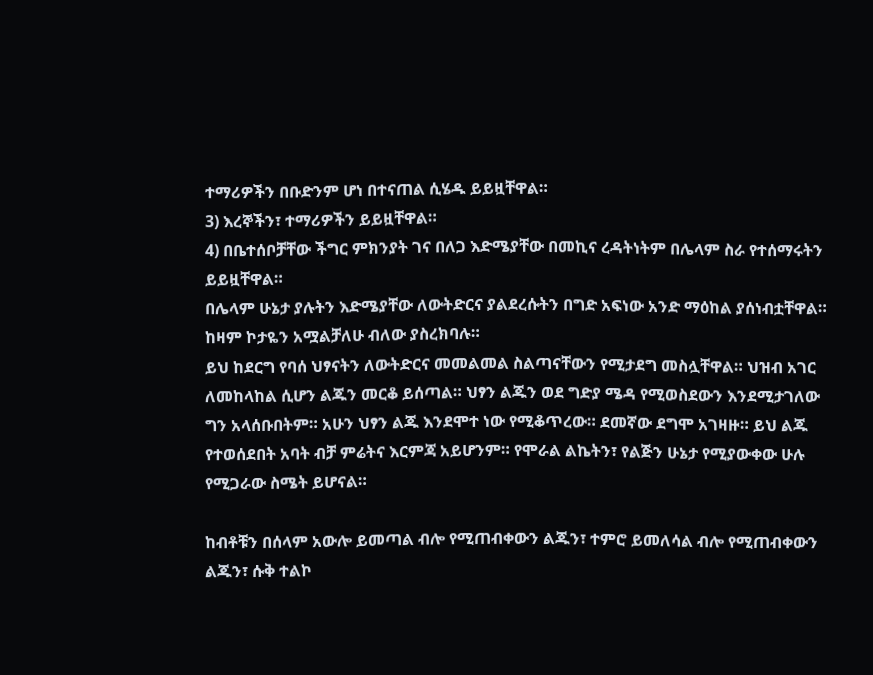ተማሪዎችን በቡድንም ሆነ በተናጠል ሲሄዱ ይይዟቸዋል።
3) እረኞችን፣ ተማሪዎችን ይይዟቸዋል።
4) በቤተሰቦቻቸው ችግር ምክንያት ገና በለጋ እድሜያቸው በመኪና ረዳትነትም በሌላም ስራ የተሰማሩትን ይይዟቸዋል።
በሌላም ሁኔታ ያሉትን እድሜያቸው ለውትድርና ያልደረሱትን በግድ አፍነው አንድ ማዕከል ያሰነብቷቸዋል። ከዛም ኮታዬን አሟልቻለሁ ብለው ያስረክባሉ።
ይህ ከደርግ የባሰ ህፃናትን ለውትድርና መመልመል ስልጣናቸውን የሚታደግ መስሏቸዋል። ህዝብ አገር ለመከላከል ሲሆን ልጁን መርቆ ይሰጣል። ህፃን ልጁን ወደ ግድያ ሜዳ የሚወስደውን እንደሚታገለው ግን አላሰቡበትም። አሁን ህፃን ልጁ እንደሞተ ነው የሚቆጥረው። ደመኛው ደግሞ አገዛዙ። ይህ ልጁ የተወሰደበት አባት ብቻ ምሬትና እርምጃ አይሆንም። የሞራል ልኬትን፣ የልጅን ሁኔታ የሚያውቀው ሁሉ የሚጋራው ስሜት ይሆናል።

ከብቶቹን በሰላም አውሎ ይመጣል ብሎ የሚጠብቀውን ልጁን፣ ተምሮ ይመለሳል ብሎ የሚጠብቀውን ልጁን፣ ሱቅ ተልኮ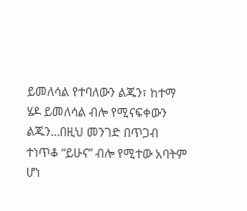ይመለሳል የተባለውን ልጁን፣ ከተማ ሄዶ ይመለሳል ብሎ የሚናፍቀውን ልጁን…በዚህ መንገድ በጥጋብ ተነጥቆ “ይሁና” ብሎ የሚተው አባትም ሆነ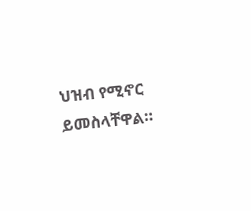ህዝብ የሚኖር ይመስላቸዋል።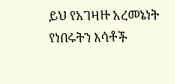ይህ የአገዛዙ አረመኔነት የነበሩትን እሳቶች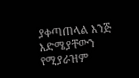ያቀጣጠላል እንጅ እድሜያቸውን የሚያራዝም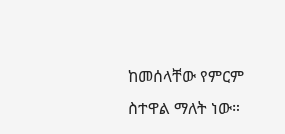ከመሰላቸው የምርም ስተዋል ማለት ነው።